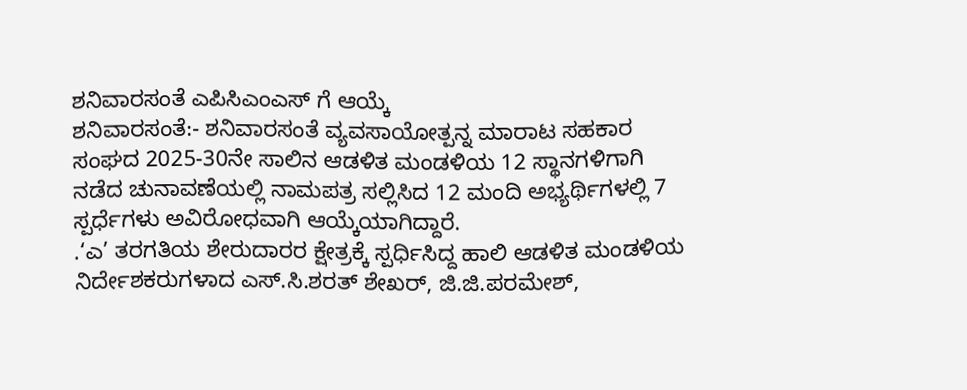ಶನಿವಾರಸಂತೆ ಎಪಿಸಿಎಂಎಸ್ ಗೆ ಆಯ್ಕೆ
ಶನಿವಾರಸಂತೆ:- ಶನಿವಾರಸಂತೆ ವ್ಯವಸಾಯೋತ್ಪನ್ನ ಮಾರಾಟ ಸಹಕಾರ ಸಂಘದ 2025-30ನೇ ಸಾಲಿನ ಆಡಳಿತ ಮಂಡಳಿಯ 12 ಸ್ಥಾನಗಳಿಗಾಗಿ ನಡೆದ ಚುನಾವಣೆಯಲ್ಲಿ ನಾಮಪತ್ರ ಸಲ್ಲಿಸಿದ 12 ಮಂದಿ ಅಭ್ಯರ್ಥಿಗಳಲ್ಲಿ 7 ಸ್ಪರ್ಧೆಗಳು ಅವಿರೋಧವಾಗಿ ಆಯ್ಕೆಯಾಗಿದ್ದಾರೆ.
.‘ಎ’ ತರಗತಿಯ ಶೇರುದಾರರ ಕ್ಷೇತ್ರಕ್ಕೆ ಸ್ಪರ್ಧಿಸಿದ್ದ ಹಾಲಿ ಆಡಳಿತ ಮಂಡಳಿಯ ನಿರ್ದೇಶಕರುಗಳಾದ ಎಸ್.ಸಿ.ಶರತ್ ಶೇಖರ್, ಜಿ.ಜಿ.ಪರಮೇಶ್,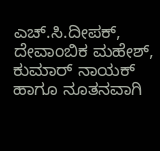ಎಚ್.ಸಿ.ದೀಪಕ್, ದೇವಾಂಬಿಕ ಮಹೇಶ್, ಕುಮಾರ್ ನಾಯಕ್ ಹಾಗೂ ನೂತನವಾಗಿ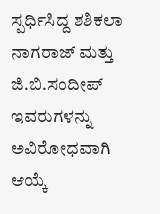ಸ್ಪರ್ಧಿಸಿದ್ದ ಶಶಿಕಲಾ ನಾಗರಾಜ್ ಮತ್ತು ಜಿ.ಬಿ.ಸಂದೀಪ್ ಇವರುಗಳನ್ನು ಅವಿರೋಧವಾಗಿ ಆಯ್ಕೆ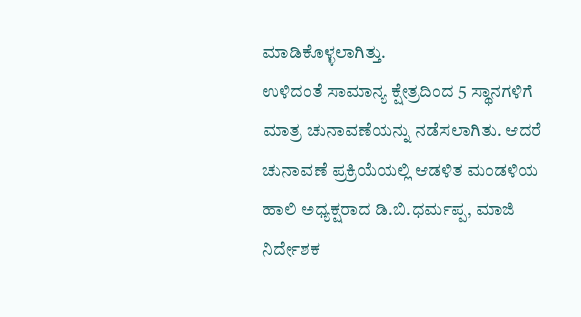ಮಾಡಿಕೊಳ್ಳಲಾಗಿತ್ತು.
ಉಳಿದಂತೆ ಸಾಮಾನ್ಯ ಕ್ಷೇತ್ರದಿಂದ 5 ಸ್ಥಾನಗಳಿಗೆ ಮಾತ್ರ ಚುನಾವಣೆಯನ್ನು ನಡೆಸಲಾಗಿತು. ಆದರೆ ಚುನಾವಣೆ ಪ್ರಕ್ರಿಯೆಯಲ್ಲಿ ಆಡಳಿತ ಮಂಡಳಿಯ ಹಾಲಿ ಅಧ್ಯಕ್ಷರಾದ ಡಿ.ಬಿ.ಧರ್ಮಪ್ಪ, ಮಾಜಿ ನಿರ್ದೇಶಕ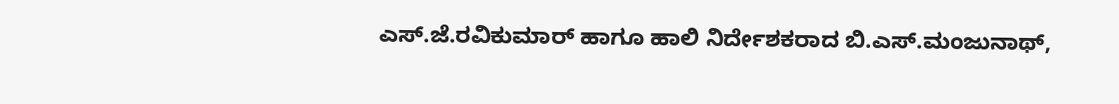ಎಸ್.ಜೆ.ರವಿಕುಮಾರ್ ಹಾಗೂ ಹಾಲಿ ನಿರ್ದೇಶಕರಾದ ಬಿ.ಎಸ್.ಮಂಜುನಾಥ್,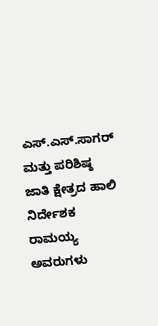ಎಸ್.ಎಸ್.ಸಾಗರ್ ಮತ್ತು ಪರಿಶಿಷ್ಠ ಜಾತಿ ಕ್ಷೇತ್ರದ ಹಾಲಿ ನಿರ್ದೇಶಕ ರಾಮಯ್ಯ ಅವರುಗಳು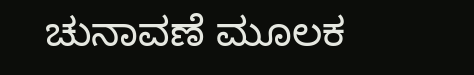ಚುನಾವಣೆ ಮೂಲಕ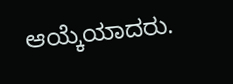ಆಯ್ಕೆಯಾದರು.